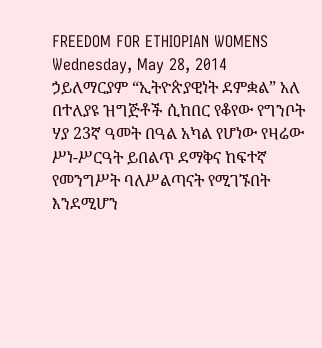FREEDOM FOR ETHIOPIAN WOMENS
Wednesday, May 28, 2014
ኃይለማርያም “ኢትዮጵያዊነት ደምቋል” አለ
በተለያዩ ዝግጅቶች ሲከበር የቆየው የግንቦት ሃያ 23ኛ ዓመት በዓል አካል የሆነው የዛሬው ሥነ-ሥርዓት ይበልጥ ደማቅና ከፍተኛ የመንግሥት ባለሥልጣናት የሚገኙበት እንደሚሆን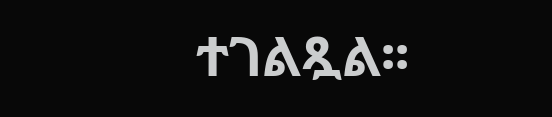ተገልጿል፡፡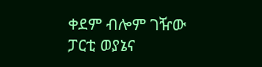ቀደም ብሎም ገዥው ፓርቲ ወያኔና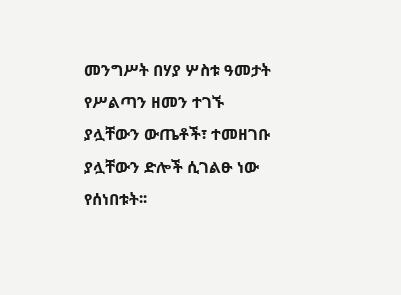መንግሥት በሃያ ሦስቱ ዓመታት የሥልጣን ዘመን ተገኙ ያሏቸውን ውጤቶች፣ ተመዘገቡ ያሏቸውን ድሎች ሲገልፁ ነው የሰነበቱት፡፡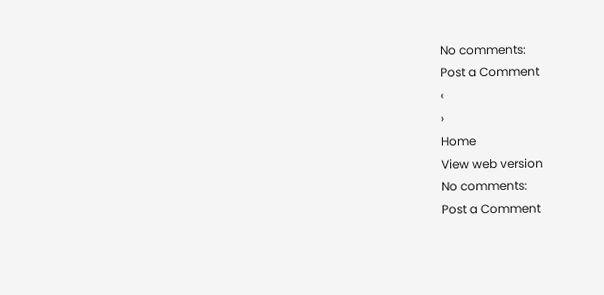No comments:
Post a Comment
‹
›
Home
View web version
No comments:
Post a Comment